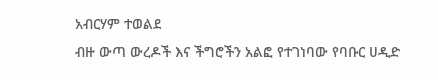አብርሃም ተወልደ
ብዙ ውጣ ውረዶች እና ችግሮችን አልፎ የተገነባው የባቡር ሀዲድ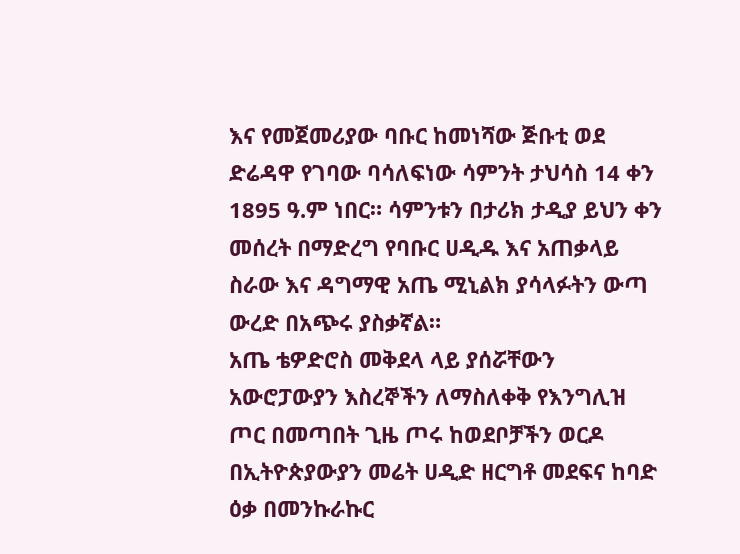እና የመጀመሪያው ባቡር ከመነሻው ጅቡቲ ወደ ድሬዳዋ የገባው ባሳለፍነው ሳምንት ታህሳስ 14 ቀን 1895 ዓ.ም ነበር። ሳምንቱን በታሪክ ታዲያ ይህን ቀን መሰረት በማድረግ የባቡር ሀዲዱ እና አጠቃላይ ስራው እና ዳግማዊ አጤ ሚኒልክ ያሳላፉትን ውጣ ውረድ በአጭሩ ያስቃኛል።
አጤ ቴዎድሮስ መቅደላ ላይ ያሰሯቸውን አውሮፓውያን እስረኞችን ለማስለቀቅ የእንግሊዝ ጦር በመጣበት ጊዜ ጦሩ ከወደቦቻችን ወርዶ በኢትዮጵያውያን መሬት ሀዲድ ዘርግቶ መደፍና ከባድ ዕቃ በመንኩራኩር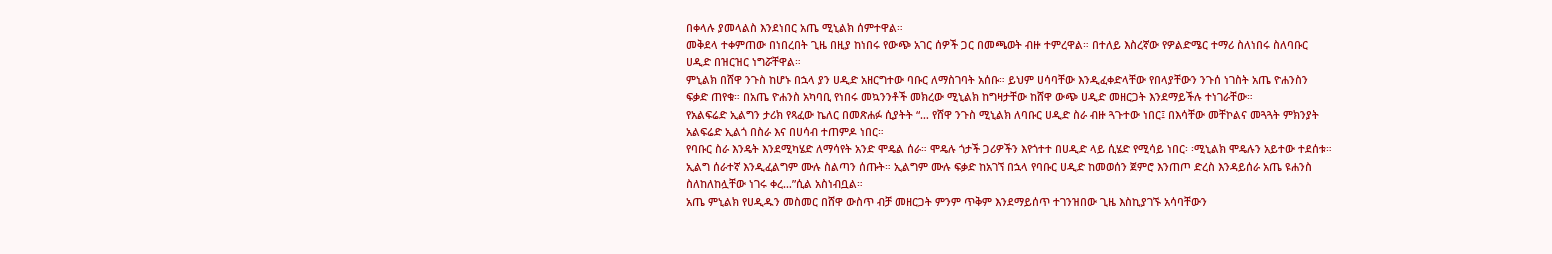በቀላሉ ያመላልስ እንደነበር አጤ ሚኒልክ ሰምተዋል።
መቅደላ ተቀምጠው በነበረበት ጊዜ በዚያ ከነበሩ የውጭ አገር ሰዎች ጋር በመጫወት ብዙ ተምረዋል። በተለይ እስረኛው የዎልድሜር ተማሪ ስለነበሩ ስለባቡር ሀዲድ በዝርዝር ነግሯቸዋል።
ምኒልክ በሸዋ ንጉስ ከሆኑ በኋላ ያን ሀዲድ አዘርግተው ባቡር ለማስገባት አሰቡ። ይህም ሀሳባቸው እንዲፈቀድላቸው የበላያቸውን ንጉሰ ነገስት አጤ ዮሐንስን ፍቃድ ጠየቁ። በአጤ ዮሐንስ አካባቢ የነበሩ መኳንንቶች መክረው ሚኒልክ ከግዛታቸው ከሸዋ ውጭ ሀዲድ መዘርጋት እንደማይችሉ ተነገራቸው።
የአልፍሬድ ኢልግን ታሪክ የጻፈው ኬለር በመጽሐፉ ሲያትት “… የሸዋ ንጉስ ሚኒልክ ለባቡር ሀዲድ ስራ ብዙ ጓጉተው ነበር፤ በእሳቸው መቸኮልና መጓጓት ምክንያት አልፍሬድ ኢልጎ በስራ እና በሀሳብ ተጠምዶ ነበር።
የባቡር ስራ እንዴት እንደሚካሄድ ለማሳየት አንድ ሞዴል ሰራ። ሞዴሉ ጎታች ጋሪዎችን እየጎተተ በሀዲድ ላይ ሲሄድ የሚሳይ ነበር፡ ፡ሚኒልክ ሞዴሉን አይተው ተደሰቱ። ኢልግ ሰራተኛ እንዲፈልግም ሙሉ ስልጣን ሰጡት። ኢልግም ሙሉ ፍቃድ ከአገኘ በኋላ የባቡር ሀዲድ ከመወሰን ጀምሮ እንጠጦ ድረስ እንዳይሰራ አጤ ዩሐንስ ስለከለከሏቸው ነገሩ ቀረ…”ሲል አስነብቧል።
አጤ ምኒልክ የሀዲዱን መስመር በሸዋ ውስጥ ብቻ መዘርጋት ምንም ጥቅም እንደማይሰጥ ተገንዝበው ጊዜ እስኪያገኙ አሳባቸውን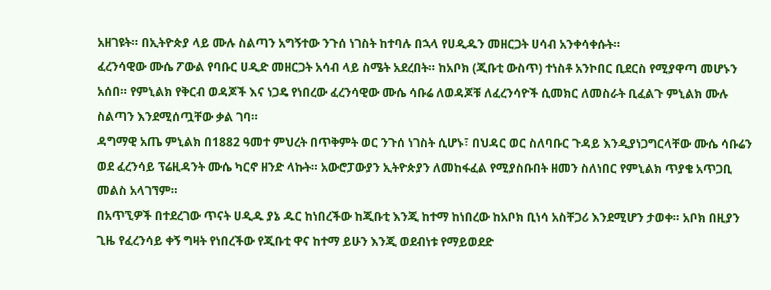አዘገዩት። በኢትዮጵያ ላይ ሙሉ ስልጣን አግኝተው ንጉሰ ነገስት ከተባሉ በኋላ የሀዲዱን መዘርጋት ሀሳብ አንቀሳቀሱት።
ፈረንሳዊው ሙሴ ፖውል የባቡር ሀዲድ መዘርጋት አሳብ ላይ ስሜት አደረበት። ከአቦክ (ጂቡቲ ውስጥ) ተነስቶ አንኮበር ቢደርስ የሚያዋጣ መሆኑን አሰበ። የምኒልክ የቅርብ ወዳጆች እና ነጋዴ የነበረው ፈረንሳዊው ሙሴ ሳቡሬ ለወዳጆቹ ለፈረንሳዮች ሲመክር ለመስራት ቢፈልጉ ምኒልክ ሙሉ ስልጣን እንደሚሰጧቸው ቃል ገባ።
ዳግማዊ አጤ ምኒልክ በ1882 ዓመተ ምህረት በጥቅምት ወር ንጉሰ ነገስት ሲሆኑ፣ በህዳር ወር ስለባቡር ጉዳይ እንዲያነጋግርላቸው ሙሴ ሳቡሬን ወደ ፈረንሳይ ፕሬዚዳንት ሙሴ ካርኖ ዘንድ ላኩት። አውሮፓውያን ኢትዮጵያን ለመከፋፈል የሚያስቡበት ዘመን ስለነበር የምኒልክ ጥያቄ አጥጋቢ መልስ አላገኘም።
በአጥኚዎች በተደረገው ጥናት ሀዲዱ ያኔ ዱር ከነበረችው ከጂቡቲ እንጂ ከተማ ከነበረው ከአቦክ ቢነሳ አስቸጋሪ እንደሚሆን ታወቀ። አቦክ በዚያን ጊዜ የፈረንሳይ ቀኝ ግዛት የነበረችው የጂቡቲ ዋና ከተማ ይሁን እንጂ ወደብነቱ የማይወደድ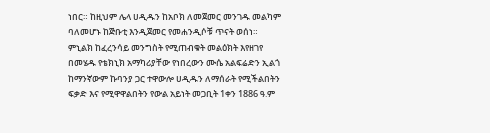ነበር። ከዚህም ሌላ ሀዲዱን ከአቦክ ለመጀመር መንገዱ መልካም ባለመሆኑ ከጅቡቲ እንዲጀመር የመሐንዲሶቹ ጥናት ወሰነ።
ምኒልክ ከፈረንሳይ መንግስት የሚጠብቁት መልዕክት እየዘገየ በመሄዱ የቴክኒክ አማካሪያቸው የነበረውን ሙሴ አልፍሬድን ኢልጎ ከማንኛውም ኩባንያ ጋር ተዋውሎ ሀዲዱን ለማሰራት የሚችልበትን ፍቃድ እና የሚዋዋልበትን የውል አይነት መጋቢት 1ቀን 1886 ዓ.ም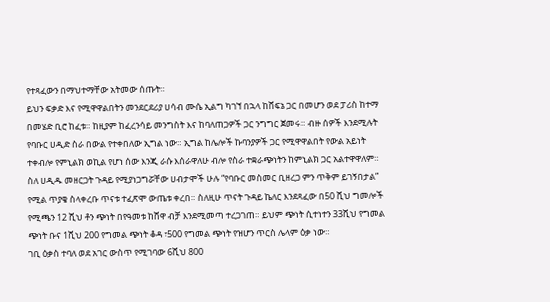የተጻፈውን በማህተማቸው አትመው ሰጡት።
ይህን ፍቃድ እና የሚዋዋልበትን መንደርደሪያ ሀሳብ ሙሴ ኢልግ ካገኘ በኋላ ከሸፍኔ ጋር በመሆን ወደ ፓሪስ ከተማ በመሄድ ቢሮ ከፈቱ። ከዚያም ከፈረንሳይ መንግስት እና ከባለጠጋዎች ጋር ንግግር ጀመሩ። ብዙ ሰዎች እንደሚሉት የባቡር ሀዲድ ስራ በውል የተቀበለው ኢግል ነው። ኢግል ከሌሎች ኩባንያዎች ጋር የሚዋዋልበት የውል አይነት ተቀብሎ የምኒልክ ወኪል የሆነ ሰው እንጂ ራሱ እሰራዋለሁ ብሎ የስራ ተቋራጭነትን ከምኒልክ ጋር አልተዋዋለም።
ስለ ሀዲዱ መዘርጋት ጉዳይ የሚያነጋግሯቸው ሀብታሞች ሁሉ “የባቡር መስመር ቢዘረጋ ምን ጥቅም ይገኝበታል” የሚል ጥያቄ ስላቀረቡ ጥናቱ ተፈጽሞ ውጤቱ ቀረበ። ስለዚሁ ጥናት ጉዳይ ኬለር እንደጻፈው በ50 ሺህ ግመሎች የሚጫን 12 ሺህ ቶን ጭነት በየዓመቱ ከሸዋ ብቻ እንደሚመጣ ተረጋገጠ። ይህም ጭነት ሲተነተን 33ሺህ የግመል ጭነት ቡና 1ሺህ 200 የግመል ጭነት ቆዳ ፣500 የግመል ጭነት የዝሆን ጥርስ ሌላም ዕቃ ነው።
ገቢ ዕቃስ ተባለ ወደ አገር ውስጥ የሚገባው 6ሺህ 800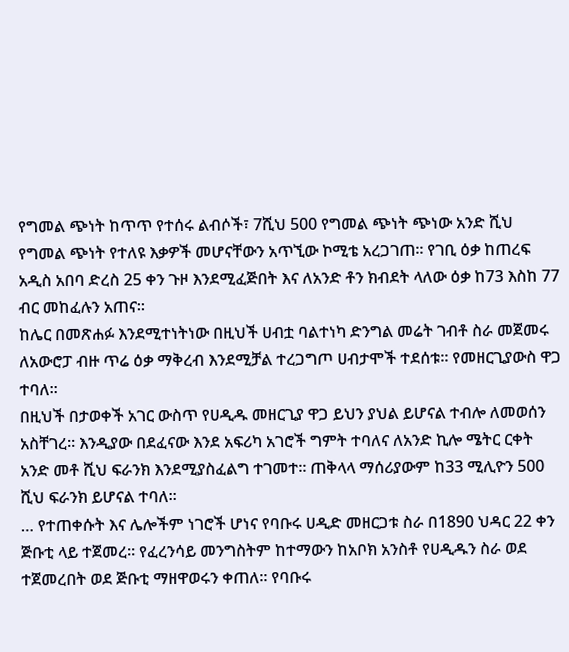የግመል ጭነት ከጥጥ የተሰሩ ልብሶች፣ 7ሺህ 500 የግመል ጭነት ጭነው አንድ ሺህ የግመል ጭነት የተለዩ እቃዎች መሆናቸውን አጥኚው ኮሚቴ አረጋገጠ። የገቢ ዕቃ ከጠረፍ አዲስ አበባ ድረስ 25 ቀን ጉዞ እንደሚፈጅበት እና ለአንድ ቶን ክብደት ላለው ዕቃ ከ73 እስከ 77 ብር መከፈሉን አጠና።
ከሌር በመጽሐፉ እንደሚተነትነው በዚህች ሀብቷ ባልተነካ ድንግል መሬት ገብቶ ስራ መጀመሩ ለአውሮፓ ብዙ ጥሬ ዕቃ ማቅረብ እንደሚቻል ተረጋግጦ ሀብታሞች ተደሰቱ። የመዘርጊያውስ ዋጋ ተባለ።
በዚህች በታወቀች አገር ውስጥ የሀዲዱ መዘርጊያ ዋጋ ይህን ያህል ይሆናል ተብሎ ለመወሰን አስቸገረ። እንዲያው በደፈናው እንደ አፍሪካ አገሮች ግምት ተባለና ለአንድ ኪሎ ሜትር ርቀት አንድ መቶ ሺህ ፍራንክ እንደሚያስፈልግ ተገመተ። ጠቅላላ ማሰሪያውም ከ33 ሚሊዮን 500 ሺህ ፍራንክ ይሆናል ተባለ።
… የተጠቀሱት እና ሌሎችም ነገሮች ሆነና የባቡሩ ሀዲድ መዘርጋቱ ስራ በ1890 ህዳር 22 ቀን ጅቡቲ ላይ ተጀመረ። የፈረንሳይ መንግስትም ከተማውን ከአቦክ አንስቶ የሀዲዱን ስራ ወደ ተጀመረበት ወደ ጅቡቲ ማዘዋወሩን ቀጠለ። የባቡሩ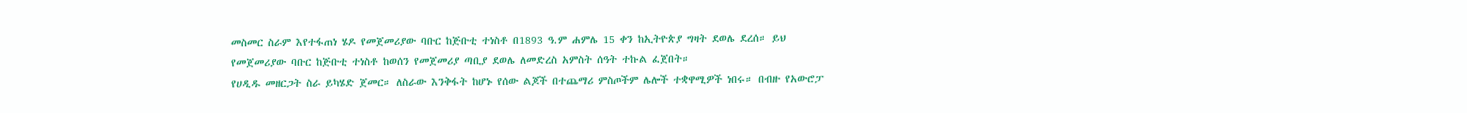መስመር ስራም እየተፋጠነ ሄዶ የመጀመሪያው ባቡር ከጅቡቲ ተነስቶ በ1893 ዓ.ም ሐምሌ 15 ቀን ከኢትዮጵያ ግዛት ደወሌ ደረሰ። ይህ የመጀመሪያው ባቡር ከጅቡቲ ተነስቶ ከወሰን የመጀመሪያ ጣቢያ ደወሌ ለመድረስ አምስት ሰዓት ተኩል ፈጀበት።
የሀዲዱ መዘርጋት ስራ ይካሄድ ጀመር። ለስራው እንቅፋት ከሆኑ የሰው ልጆች በተጨማሪ ምስጦችም ሌሎች ተቋዋሚዎች ነበሩ። በብዙ የአውሮፓ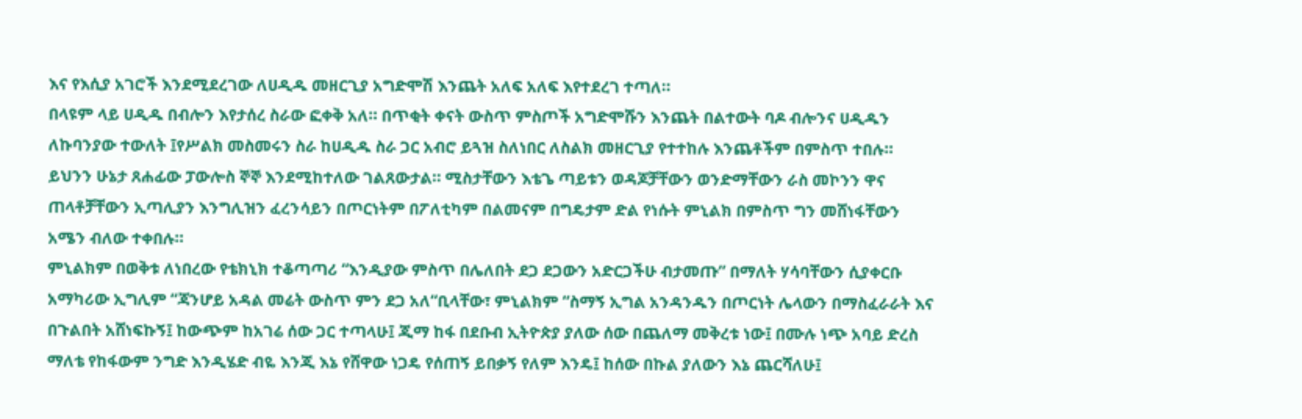እና የእሲያ አገሮች እንደሚደረገው ለሀዲዱ መዘርጊያ አግድሞሽ እንጨት አለፍ አለፍ እየተደረገ ተጣለ።
በላዩም ላይ ሀዲዱ በብሎን እየታሰረ ስራው ፎቀቅ አለ። በጥቂት ቀናት ውስጥ ምስጦች አግድሞሹን እንጨት በልተውት ባዶ ብሎንና ሀዲዱን ለኩባንያው ተውለት ፤የሥልክ መስመሩን ስራ ከሀዲዱ ስራ ጋር አብሮ ይጓዝ ስለነበር ለስልክ መዘርጊያ የተተከሉ እንጨቶችም በምስጥ ተበሉ።
ይህንን ሁኔታ ጸሐፊው ፓውሎስ ኞኞ እንደሚከተለው ገልጸውታል። ሚስታቸውን እቴጌ ጣይቱን ወዳጆቻቸውን ወንድማቸውን ራስ መኮንን ዋና ጠላቶቻቸውን ኢጣሊያን እንግሊዝን ፈረንሳይን በጦርነትም በፖለቲካም በልመናም በግዴታም ድል የነሱት ምኒልክ በምስጥ ግን መሸነፋቸውን አሜን ብለው ተቀበሉ።
ምኒልክም በወቅቱ ለነበረው የቴክኒክ ተቆጣጣሪ “እንዲያው ምስጥ በሌለበት ደጋ ደጋውን አድርጋችሁ ብታመጡ” በማለት ሃሳባቸውን ሲያቀርቡ አማካሪው ኢግሊም “ጃንሆይ አዳል መሬት ውስጥ ምን ደጋ አለ“ቢላቸው፣ ምኒልክም “ስማኝ ኢግል አንዳንዱን በጦርነት ሌላውን በማስፈራራት እና በጉልበት አሸነፍኩኝ፤ ከውጭም ከአገሬ ሰው ጋር ተጣላሁ፤ ጂማ ከፋ በደቡብ ኢትዮጵያ ያለው ሰው በጨለማ መቅረቱ ነው፤ በሙሉ ነጭ አባይ ድረስ ማለቴ የከፋውም ንግድ እንዲሄድ ብዬ እንጂ እኔ የሸዋው ነጋዴ የሰጠኝ ይበቃኝ የለም እንዴ፤ ከሰው በኩል ያለውን እኔ ጨርሻለሁ፤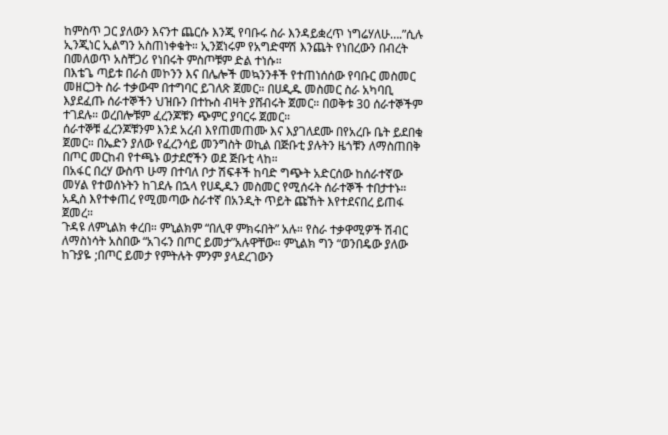ከምስጥ ጋር ያለውን እናንተ ጨርሱ እንጂ የባቡሩ ስራ እንዳይቋረጥ ነግሬሃለሁ….”ሲሉ ኢንጂነር ኢልግን አስጠነቀቁት። ኢንጀነሩም የአግድሞሽ እንጨት የነበረውን በብረት በመለወጥ አስቸጋሪ የነበሩት ምስጦቹም ድል ተነሱ።
በእቴጌ ጣይቱ በራስ መኮንን እና በሌሎች መኳንንቶች የተጠነሰሰው የባቡር መስመር መዘርጋት ስራ ተቃውሞ በተግባር ይገለጽ ጀመር። በሀዲዱ መስመር ስራ አካባቢ እያደፈጡ ሰራተኞችን ህዝቡን በተኩስ ብዛት ያሸብሩት ጀመር። በወቅቱ 30 ሰራተኞችም ተገደሉ። ወረበሎቹም ፈረንጆቹን ጭምር ያባርሩ ጀመር።
ሰራተኞቹ ፈረንጆቹንም እንደ አረብ እየጠመጠሙ እና እያገለደሙ በየአረቡ ቤት ይደበቁ ጀመር። በኤድን ያለው የፈረንሳይ መንግስት ወኪል በጅቡቲ ያሉትን ዜጎቹን ለማስጠበቅ በጦር መርከብ የተጫኑ ወታደሮችን ወደ ጅቡቲ ላከ።
በአፋር በረሃ ውስጥ ሁማ በተባለ ቦታ ሽፍቶች ከባድ ግጭት አድርሰው ከሰራተኛው መሃል የተወሰኑትን ከገደሉ በኋላ የሀዲዱን መስመር የሚሰሩት ሰራተኞች ተበታተኑ። አዲስ እየተቀጠረ የሚመጣው ስራተኛ በአንዲት ጥይት ጩኸት እየተደናበረ ይጠፋ ጀመረ።
ጉዳዩ ለምኒልክ ቀረበ። ምኒልክም “በሊዋ ምክሩበት” አሉ። የስራ ተቃዋሚዎች ሽብር ለማስነሳት አስበው “አገሩን በጦር ይመታ”አሉዋቸው። ምኒልክ ግን “ወንበዴው ያለው ከጉያዬ ;በጦር ይመታ የምትሉት ምንም ያላደረገውን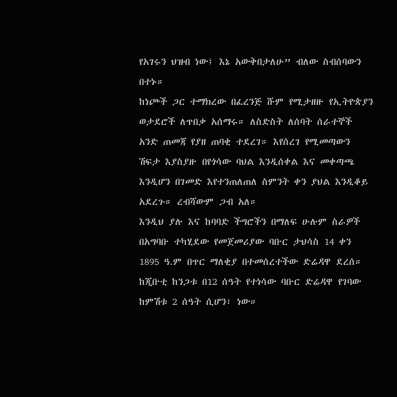የአገሩን ህዝብ ነው፤ እኔ አውቅበታለሁ” ብለው ስብሰባውን በተኑ።
ከነጮች ጋር ተማክረው በፈረንጅ ሹም የሚታዘዙ የኢትዮጵያን ወታደሮች ለጥበቃ አሰማሩ። ለስድስት ለሰባት ሰራተኞች አንድ ጠመጃ የያዘ ጠባቂ ተደረገ። እየሰረገ የሚመጣውን ሽፍታ እያስያዙ በየጎሳው ባህል እንዲሰቀል እና መቀጣጫ እንዲሆን በገመድ እየተንጠለጠለ ስምንት ቀን ያህል እንዲቆይ አደረጉ። ረብሻውም ጋብ አለ።
እንዲህ ያሉ እና ከባባድ ችግሮችን በማለፍ ሁሉም ስራዎች በአግባቡ ተካሂደው የመጀመሪያው ባቡር ታህሳስ 14 ቀን 1895 ዓ.ም በጥር ማለቂያ በተመሰረተችው ድሬዳዋ ደረሰ። ከጂቡቲ ከንጋቱ በ12 ሰዓት የተነሳው ባቡር ድሬዳዋ የገባው ከምሽቱ 2 ሰዓት ሲሆን፣ ነው።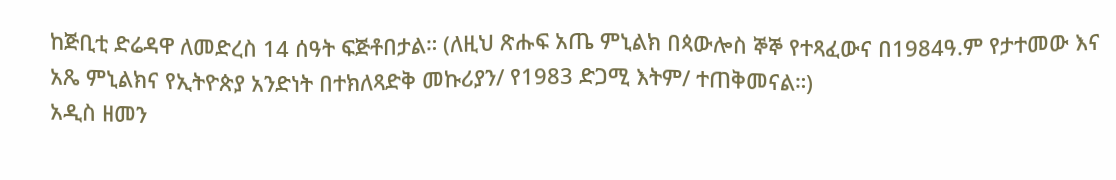ከጅቢቲ ድሬዳዋ ለመድረስ 14 ሰዓት ፍጅቶበታል። (ለዚህ ጽሑፍ አጤ ምኒልክ በጳውሎስ ኞኞ የተጻፈውና በ1984ዓ.ም የታተመው እና አጼ ምኒልክና የኢትዮጵያ አንድነት በተክለጻድቅ መኩሪያን/ የ1983 ድጋሚ እትም/ ተጠቅመናል።)
አዲስ ዘመን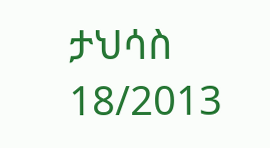ታህሳስ 18/2013